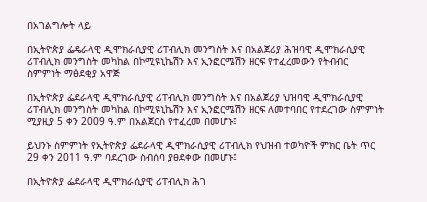በአገልግሎት ላይ

በኢትዮጵያ ፌዴራላዊ ዲሞክራሲያዊ ሪፐብሊክ መንግስት እና በአልጀሪያ ሕዝባዊ ዲሞክራሲያዊ ሪፐብሊክ መንግስት መካከል በኮሚዩኒኬሽን እና ኢንፎርሜሽን ዘርፍ የተፈረመውን የትብብር ስምምነት ማፅደቂያ አዋጅ

በኢትዮጵያ ፌደራላዊ ዲሞክራሲያዊ ሪፐብሊክ መንግስት እና በአልጀሪያ ህዝባዊ ዲሞክራሲያዊ ሪፐብሊክ መንግስት መካከል በኮሚዩኒኬሽን እና ኢንፎርሜሽን ዘርፍ ለመተባበር የተደረገው ስምምነት ሚያዚያ 5 ቀን 2009 ዓ.ም በአልጀርስ የተፈረመ በመሆኑ፤

ይህንኑ ስምምነት የኢትዮጵያ ፌደራላዊ ዲሞክራሲያዊ ሪፐብሊክ የህዝብ ተወካዮች ምክር ቤት ጥር 29 ቀን 2011 ዓ.ም ባደረገው ስብሰባ ያፀደቀው በመሆኑ፤

በኢትዮጵያ ፌደራላዊ ዲሞክራሲያዊ ሪፐብሊክ ሕገ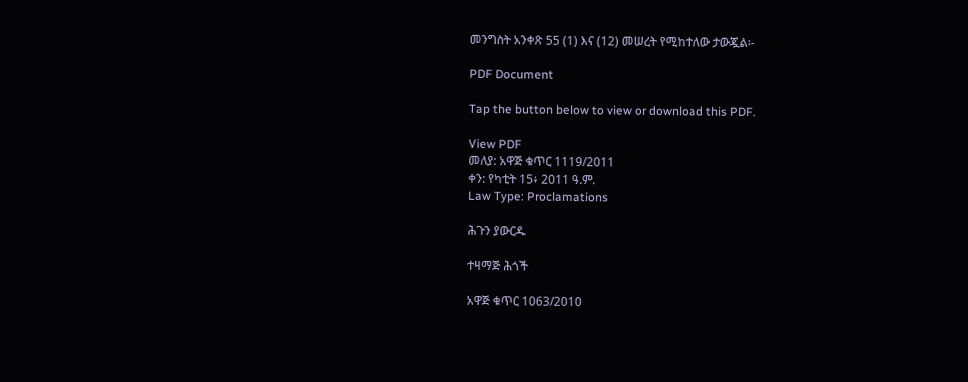መንግስት አንቀጽ 55 (1) እና (12) መሠረት የሚከተለው ታውጇል፡-

PDF Document

Tap the button below to view or download this PDF.

View PDF
መለያ: አዋጅ ቁጥር 1119/2011
ቀን: የካቲት 15፥ 2011 ዓ.ም.
Law Type: Proclamations

ሕጉን ያውርዱ

ተዛማጅ ሕጎች

አዋጅ ቁጥር 1063/2010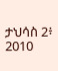ታህሳስ 2፥ 2010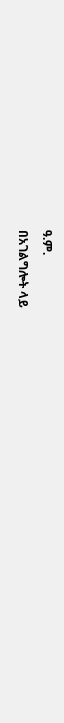ዓ.ም.
በአገልግሎት ላይ